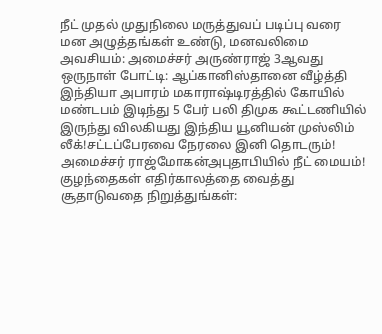நீட் முதல் முதுநிலை மருத்துவப் படிப்பு வரை மன அழுத்தங்கள் உண்டு, மனவலிமை அவசியம்: அமைச்சர் அருண்ராஜ் 3ஆவது ஒருநாள் போட்டி: ஆப்கானிஸ்தானை வீழ்த்தி இந்தியா அபாரம் மகாராஷ்டிரத்தில் கோயில் மண்டபம் இடிந்து 5 பேர் பலி திமுக கூட்டணியில் இருந்து விலகியது இந்திய யூனியன் முஸ்லிம் லீக்!சட்டப்பேரவை நேரலை இனி தொடரும்! அமைச்சர் ராஜ்மோகன்அபுதாபியில் நீட் மையம்! குழந்தைகள் எதிர்காலத்தை வைத்து சூதாடுவதை நிறுத்துங்கள்: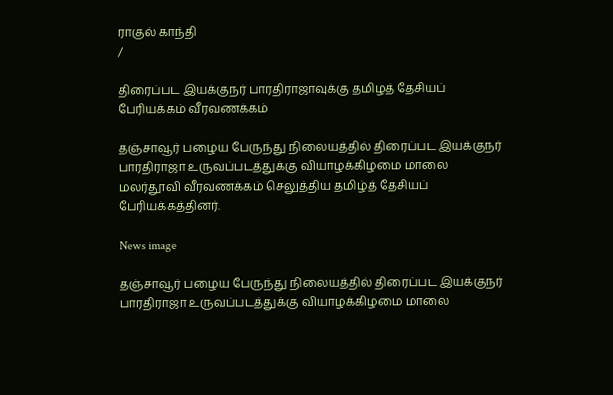ராகுல் காந்தி
/

திரைப்பட இயக்குநர் பாரதிராஜாவுக்கு தமிழத் தேசியப் பேரியக்கம் வீரவணக்கம்

தஞ்சாவூர் பழைய பேருந்து நிலையத்தில் திரைப்பட இயக்குநர் பாரதிராஜா உருவப்படத்துக்கு வியாழக்கிழமை மாலை மலர்தூவி வீரவணக்கம் செலுத்திய தமிழ்த் தேசியப் பேரியக்கத்தினர்.

News image

தஞ்சாவூர் பழைய பேருந்து நிலையத்தில் திரைப்பட இயக்குநர் பாரதிராஜா உருவப்படத்துக்கு வியாழக்கிழமை மாலை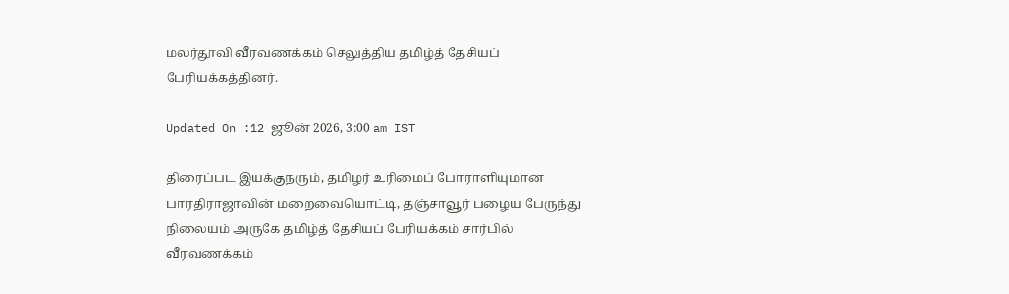மலர்தூவி வீரவணக்கம் செலுத்திய தமிழ்த் தேசியப் பேரியக்கத்தினர்.

Updated On :12 ஜூன் 2026, 3:00 am IST

திரைப்பட இயக்குநரும், தமிழர் உரிமைப் போராளியுமான பாரதிராஜாவின் மறைவையொட்டி, தஞ்சாவூர் பழைய பேருந்து நிலையம் அருகே தமிழ்த் தேசியப் பேரியக்கம் சார்பில் வீரவணக்கம்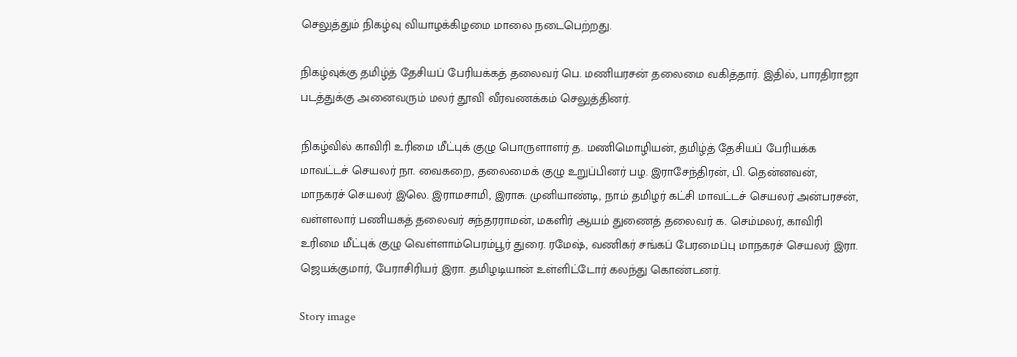செலுத்தும் நிகழ்வு வியாழக்கிழமை மாலை நடைபெற்றது.

நிகழ்வுக்கு தமிழ்த் தேசியப் பேரியக்கத் தலைவர் பெ. மணியரசன் தலைமை வகித்தார். இதில், பாரதிராஜா படத்துக்கு அனைவரும் மலர் தூவி வீரவணக்கம் செலுத்தினர்.

நிகழ்வில் காவிரி உரிமை மீட்புக் குழு பொருளாளர் த. மணிமொழியன், தமிழ்த் தேசியப் பேரியக்க மாவட்டச் செயலர் நா. வைகறை, தலைமைக் குழு உறுப்பினர் பழ. இராசேந்திரன், பி. தென்னவன், மாநகரச் செயலர் இலெ. இராமசாமி, இராசு. முனியாண்டி, நாம் தமிழர் கட்சி மாவட்டச் செயலர் அன்பரசன், வள்ளலார் பணியகத் தலைவர் சுந்தரராமன், மகளிர் ஆயம் துணைத் தலைவர் க. செம்மலர், காவிரி உரிமை மீட்புக் குழு வெள்ளாம்பெரம்பூர் துரை. ரமேஷ், வணிகர் சங்கப் பேரமைப்பு மாநகரச் செயலர் இரா. ஜெயக்குமார், பேராசிரியர் இரா. தமிழடியான் உள்ளிட்டோர் கலந்து கொண்டனர்.

Story image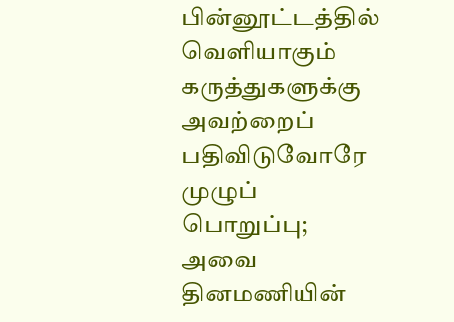பின்னூட்டத்தில் வெளியாகும் கருத்துகளுக்கு அவற்றைப் பதிவிடுவோரே முழுப் பொறுப்பு; அவை தினமணியின்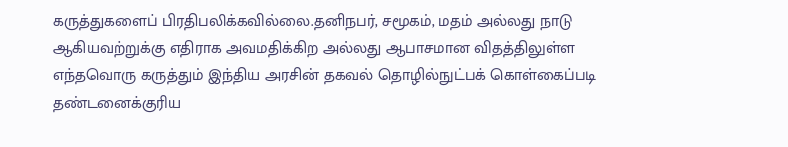கருத்துகளைப் பிரதிபலிக்கவில்லை.தனிநபர், சமூகம், மதம் அல்லது நாடு ஆகியவற்றுக்கு எதிராக அவமதிக்கிற அல்லது ஆபாசமான விதத்திலுள்ள எந்தவொரு கருத்தும் இந்திய அரசின் தகவல் தொழில்நுட்பக் கொள்கைப்படி தண்டனைக்குரிய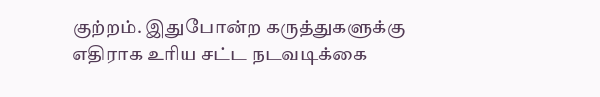குற்றம். இதுபோன்ற கருத்துகளுக்கு எதிராக உரிய சட்ட நடவடிக்கை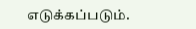எடுக்கப்படும்.